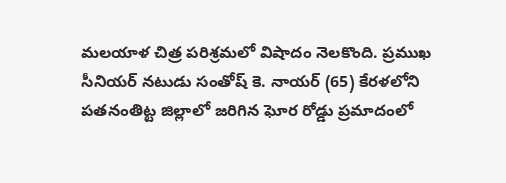మలయాళ చిత్ర పరిశ్రమలో విషాదం నెలకొంది. ప్రముఖ సీనియర్ నటుడు సంతోష్ కె. నాయర్ (65) కేరళలోని పతనంతిట్ట జిల్లాలో జరిగిన ఘోర రోడ్డు ప్రమాదంలో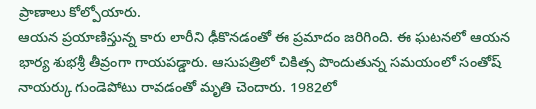ప్రాణాలు కోల్పోయారు.
ఆయన ప్రయాణిస్తున్న కారు లారీని ఢీకొనడంతో ఈ ప్రమాదం జరిగింది. ఈ ఘటనలో ఆయన భార్య శుభశ్రీ తీవ్రంగా గాయపడ్డారు. ఆసుపత్రిలో చికిత్స పొందుతున్న సమయంలో సంతోష్ నాయర్కు గుండెపోటు రావడంతో మృతి చెందారు. 1982లో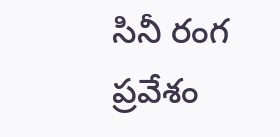సినీ రంగ ప్రవేశం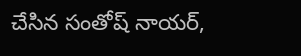చేసిన సంతోష్ నాయర్,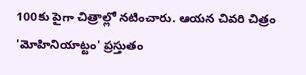100కు పైగా చిత్రాల్లో నటించారు. ఆయన చివరి చిత్రం 'మోహినియాట్టం' ప్రస్తుతం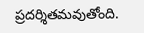ప్రదర్శితమవుతోంది.